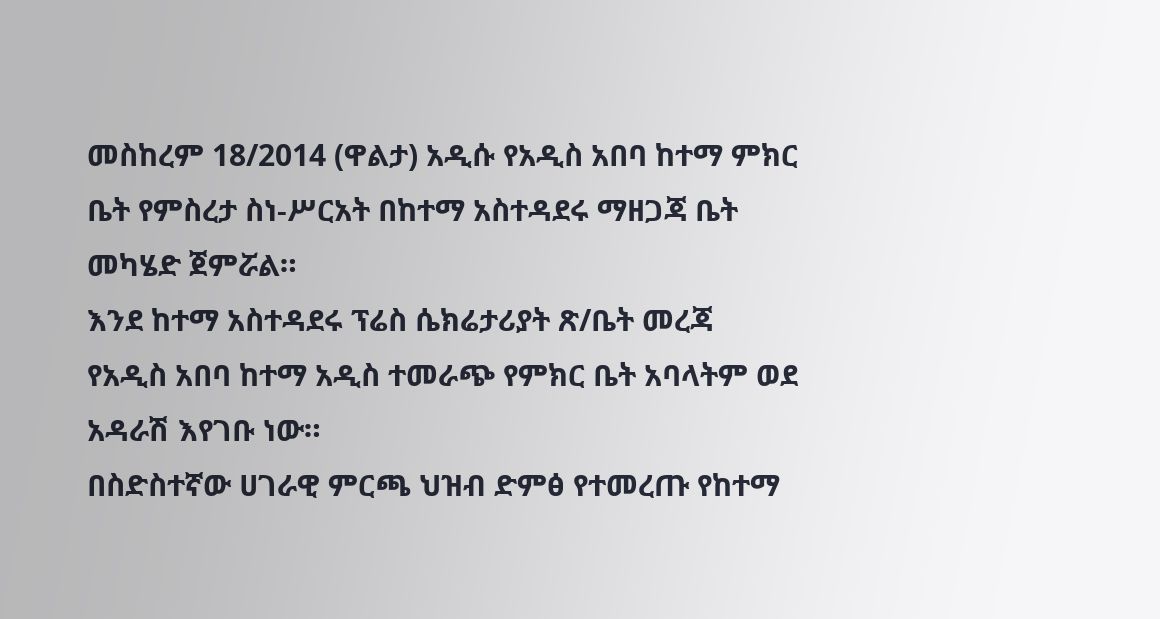መስከረም 18/2014 (ዋልታ) አዲሱ የአዲስ አበባ ከተማ ምክር ቤት የምስረታ ስነ-ሥርአት በከተማ አስተዳደሩ ማዘጋጃ ቤት መካሄድ ጀምሯል።
እንደ ከተማ አስተዳደሩ ፕሬስ ሴክሬታሪያት ጽ/ቤት መረጃ የአዲስ አበባ ከተማ አዲስ ተመራጭ የምክር ቤት አባላትም ወደ አዳራሽ እየገቡ ነው።
በስድስተኛው ሀገራዊ ምርጫ ህዝብ ድምፅ የተመረጡ የከተማ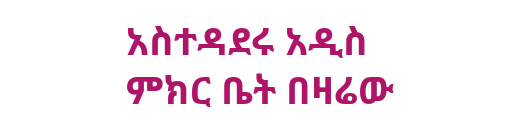አስተዳደሩ አዲስ ምክር ቤት በዛሬው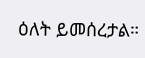ዕለት ይመሰረታል።